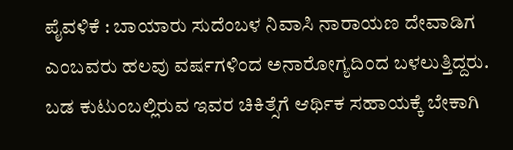ಪೈವಳಿಕೆ : ಬಾಯಾರು ಸುದೆಂಬಳ ನಿವಾಸಿ ನಾರಾಯಣ ದೇವಾಡಿಗ ಎಂಬವರು ಹಲವು ವರ್ಷಗಳಿಂದ ಅನಾರೋಗ್ಯದಿಂದ ಬಳಲುತ್ತಿದ್ದರು.
ಬಡ ಕುಟುಂಬಲ್ಲಿರುವ ಇವರ ಚಿಕಿತ್ಸೆಗೆ ಆರ್ಥಿಕ ಸಹಾಯಕ್ಕೆ ಬೇಕಾಗಿ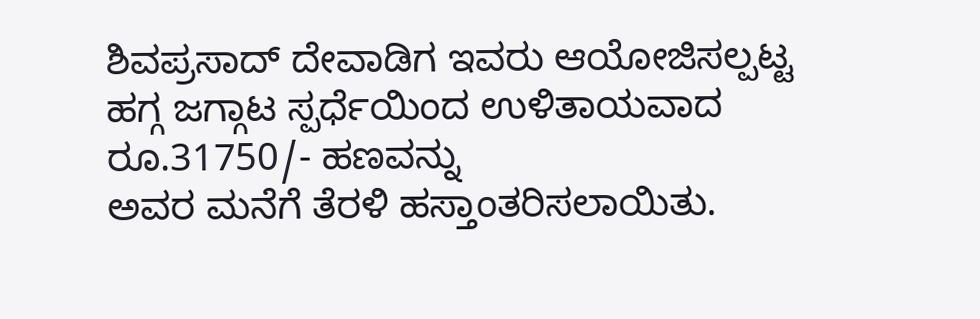ಶಿವಪ್ರಸಾದ್ ದೇವಾಡಿಗ ಇವರು ಆಯೋಜಿಸಲ್ಪಟ್ಟ ಹಗ್ಗ ಜಗ್ಗಾಟ ಸ್ಪರ್ಧೆಯಿಂದ ಉಳಿತಾಯವಾದ ರೂ.31750/- ಹಣವನ್ನು
ಅವರ ಮನೆಗೆ ತೆರಳಿ ಹಸ್ತಾಂತರಿಸಲಾಯಿತು.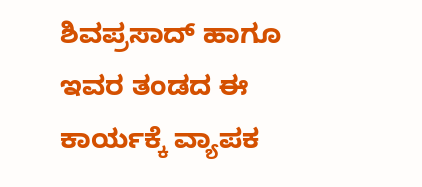ಶಿವಪ್ರಸಾದ್ ಹಾಗೂ ಇವರ ತಂಡದ ಈ ಕಾರ್ಯಕ್ಕೆ ವ್ಯಾಪಕ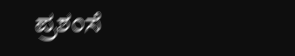ಪ್ರಶಂಸೆ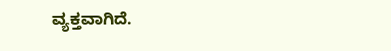ವ್ಯಕ್ತವಾಗಿದೆ.